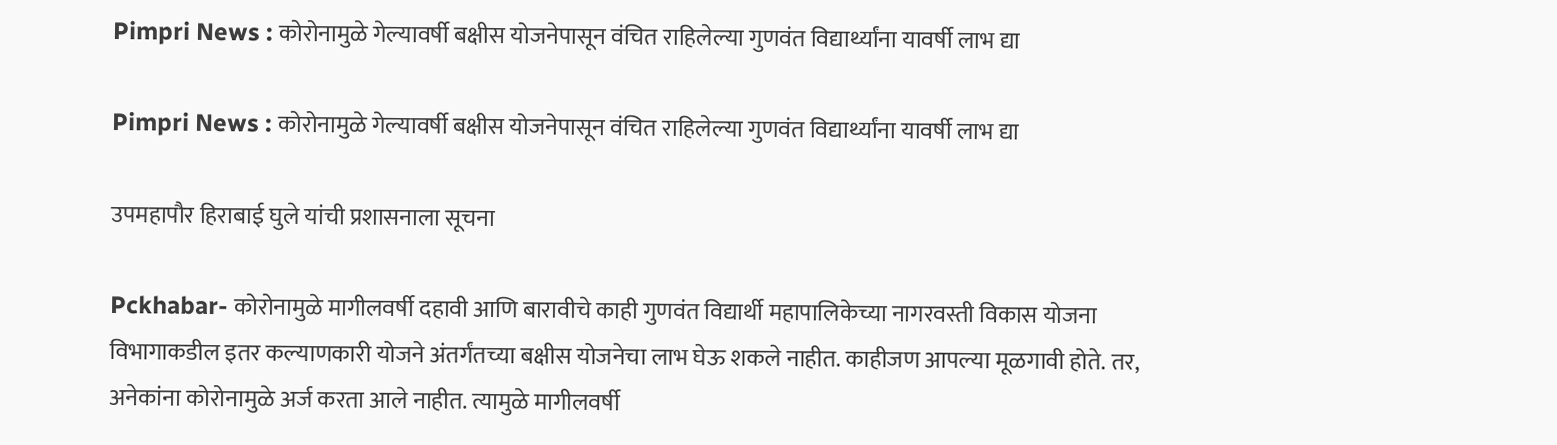Pimpri News : कोरोनामुळे गेल्यावर्षी बक्षीस योजनेपासून वंचित राहिलेल्या गुणवंत विद्यार्थ्यांना यावर्षी लाभ द्या

Pimpri News : कोरोनामुळे गेल्यावर्षी बक्षीस योजनेपासून वंचित राहिलेल्या गुणवंत विद्यार्थ्यांना यावर्षी लाभ द्या

उपमहापौर हिराबाई घुले यांची प्रशासनाला सूचना

Pckhabar- कोरोनामुळे मागीलवर्षी दहावी आणि बारावीचे काही गुणवंत विद्यार्थी महापालिकेच्या नागरवस्ती विकास योजना विभागाकडील इतर कल्याणकारी योजने अंतर्गंतच्या बक्षीस योजनेचा लाभ घेऊ शकले नाहीत. काहीजण आपल्या मूळगावी होते. तर, अनेकांना कोरोनामुळे अर्ज करता आले नाहीत. त्यामुळे मागीलवर्षी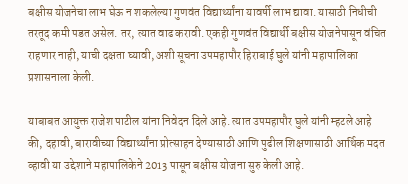बक्षीस योजनेचा लाभ घेऊ न शकलेल्या गुणवंत विद्यार्थ्यांना यावर्षी लाभ द्यावा. यासाठी निधीची तरतूद कमी पडत असेल. तर, त्यात वाढ करावी. एकही गुणवंत विद्यार्थी बक्षीस योजनेपासून वंचित राहणार नाही, याची दक्षता घ्यावी, अशी सूचना उपमहापौर हिराबाई घुले यांनी महापालिका प्रशासनाला केली.

याबाबत आयुक्त राजेश पाटील यांना निवेदन दिले आहे. त्यात उपमहापौर घुले यांनी म्हटले आहे की, दहावी, बारावीच्या विद्यार्थ्यांना प्रोत्साहन देण्यासाठी आणि पुढील शिक्षणासाठी आर्थिक मदत व्हावी या उद्देशाने महापालिकेने 2013 पासून बक्षीस योजना सुरु केली आहे.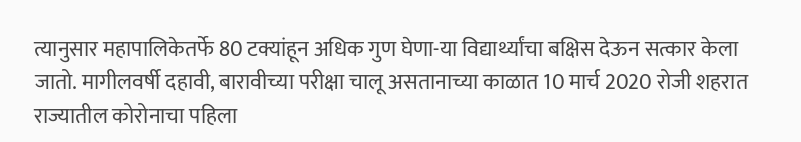त्यानुसार महापालिकेतर्फे 80 टक्यांहून अधिक गुण घेणा-या विद्यार्थ्यांचा बक्षिस देऊन सत्कार केला जातो. मागीलवर्षी दहावी, बारावीच्या परीक्षा चालू असतानाच्या काळात 10 मार्च 2020 रोजी शहरात राज्यातील कोरोनाचा पहिला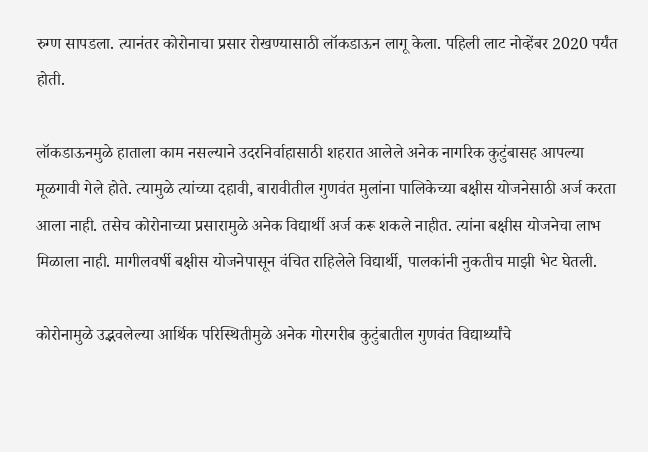रुग्ण सापडला. त्यानंतर कोरोनाचा प्रसार रोखण्यासाठी लॉकडाऊन लागू केला. पहिली लाट नोव्हेंबर 2020 पर्यंत होती.

लॉकडाऊनमुळे हाताला काम नसल्याने उदरनिर्वाहासाठी शहरात आलेले अनेक नागरिक कुटुंबासह आपल्या मूळगावी गेले होते. त्यामुळे त्यांच्या दहावी, बारावीतील गुणवंत मुलांना पालिकेच्या बक्षीस योजनेसाठी अर्ज करता आला नाही. तसेच कोरोनाच्या प्रसारामुळे अनेक विद्यार्थी अर्ज करू शकले नाहीत. त्यांना बक्षीस योजनेचा लाभ मिळाला नाही. मागीलवर्षी बक्षीस योजनेपासून वंचित राहिलेले विद्यार्थी, पालकांनी नुकतीच माझी भेट घेतली.

कोरोनामुळे उद्भवलेल्या आर्थिक परिस्थितीमुळे अनेक गोरगरीब कुटुंबातील गुणवंत विद्यार्थ्यांचे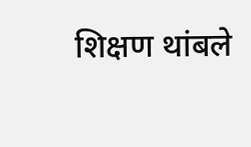शिक्षण थांबले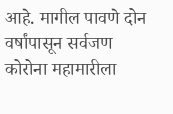आहे. मागील पावणे दोन वर्षांपासून सर्वजण कोरोना महामारीला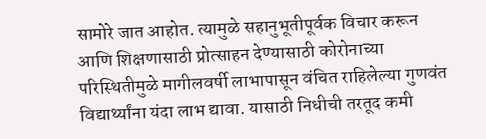सामोरे जात आहोत. त्यामुळे सहानुभूतीपूर्वक विचार करून आणि शिक्षणासाठी प्रोत्साहन देण्यासाठी कोरोनाच्या परिस्थितीमुळे मागीलवर्षी लाभापासून वंचित राहिलेल्या गुणवंत विद्यार्थ्यांना यंदा लाभ द्यावा. यासाठी निधीची तरतूद कमी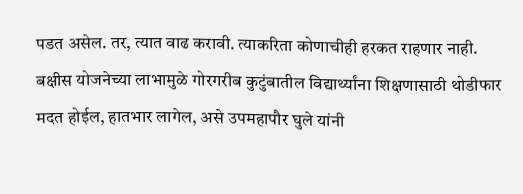पडत असेल. तर, त्यात वाढ करावी. त्याकरिता कोणाचीही हरकत राहणार नाही. बक्षीस योजनेच्या लाभामुळे गोरगरीब कुटुंबातील विद्यार्थ्यांना शिक्षणासाठी थोडीफार मदत होईल, हातभार लागेल, असे उपमहापौर घुले यांनी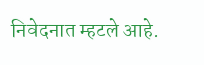निवेदनात म्हटले आहे.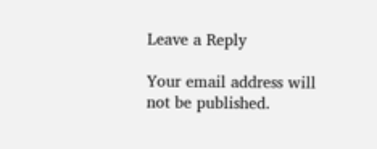Leave a Reply

Your email address will not be published.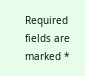Required fields are marked *